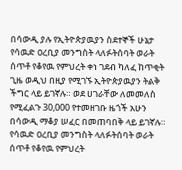በሳውዲ ያሉ የኢትዮጵያዉያን ስደተኞች ሁኔታ
የሳዉድ ዐረቢያ መንግስት ላለፉትሰባት ወራት ሰጥቶ የቆየዉ የምህረት ቀነ ገደብ ካለፈ ከጥቂት ጊዜ ወዲህ በዚያ የሚገኙ ኢትዮጵያዉያን ትልቅ ችግር ላይ ይገኛሉ። ወደ ሀገራቸው ለመመለስ የሚፈልጉ 30,000 የተመዘገቡ ዜጎች አሁን በሳውዲ ማቆያ ሠፈር በመጠባበቅ ላይ ይገኛሉ።
የሳዉድ ዐረቢያ መንግስት ላለፉትሰባት ወራት ሰጥቶ የቆየዉ የምህረት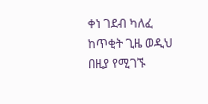ቀነ ገደብ ካለፈ ከጥቂት ጊዜ ወዲህ በዚያ የሚገኙ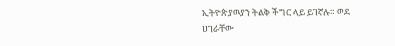ኢትዮጵያዉያን ትልቅ ችግር ላይ ይገኛሉ። ወደ ሀገራቸው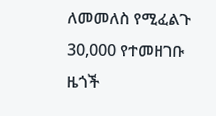ለመመለስ የሚፈልጉ 30,000 የተመዘገቡ ዜጎች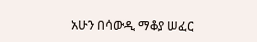አሁን በሳውዲ ማቆያ ሠፈር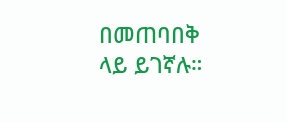በመጠባበቅ ላይ ይገኛሉ።